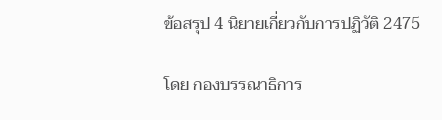ข้อสรุป 4 นิยายเกี่ยวกับการปฏิวัติ 2475

โดย กองบรรณาธิการ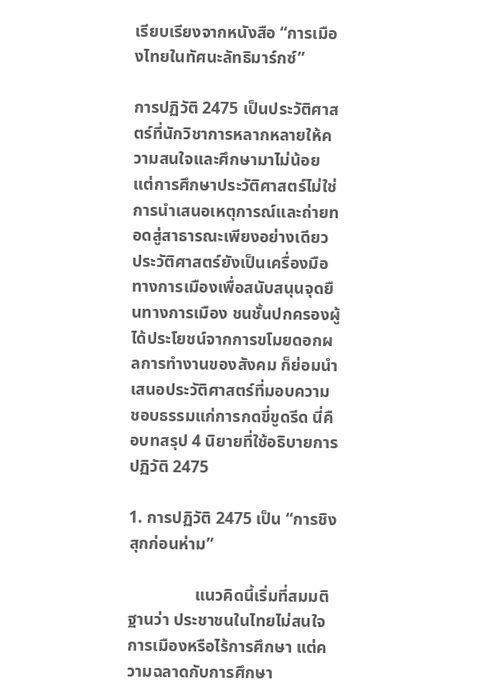เรียบเรียงจากหนังสือ “การเมืองไทยในทัศนะลัทธิมาร์กซ์”

การปฏิวัติ 2475 เป็นประวัติศาสตร์ที่นักวิชาการหลากหลายให้ความสนใจและศึกษามาไม่น้อย แต่การศึกษาประวัติศาสตร์ไม่ใช่การนำเสนอเหตุการณ์และถ่ายทอดสู่สาธารณะเพียงอย่างเดียว ประวัติศาสตร์ยังเป็นเครื่องมือทางการเมืองเพื่อสนับสนุนจุดยืนทางการเมือง ชนชั้นปกครองผู้ได้ประโยชน์จากการขโมยดอกผลการทำงานของสังคม ก็ย่อมนำเสนอประวัติศาสตร์ที่มอบความชอบธรรมแก่การกดขี่ขูดรีด นี่คือบทสรุป 4 นิยายที่ใช้อธิบายการปฏิวัติ 2475

1. การปฏิวัติ 2475 เป็น “การชิงสุกก่อนห่าม”

                แนวคิดนี้เริ่มที่สมมติฐานว่า ประชาชนในไทยไม่สนใจการเมืองหรือไร้การศึกษา แต่ความฉลาดกับการศึกษา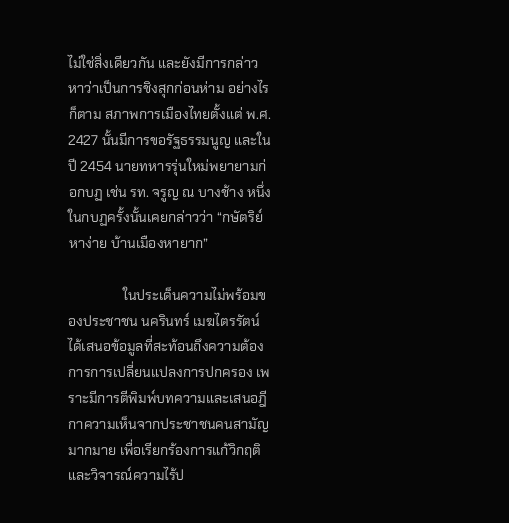ไม่ใช่สิ่งเดียวกัน และยังมีการกล่าวหาว่าเป็นการชิงสุกก่อนห่าม อย่างไรก็ตาม สภาพการเมืองไทยตั้งแต่ พ.ศ. 2427 นั้นมีการขอรัฐธรรมนูญ และในปี 2454 นายทหารรุ่นใหม่พยายามก่อกบฏ เช่น รท. จรูญ ณ บางช้าง หนึ่งในกบฏครั้งนั้นเคยกล่าวว่า “กษัตริย์หาง่าย บ้านเมืองหายาก”

                ในประเด็นความไม่พร้อมของประชาชน นครินทร์ เมฆไตรรัตน์ ได้เสนอข้อมูลที่สะท้อนถึงความต้องการการเปลี่ยนแปลงการปกครอง เพราะมีการตีพิมพ์บทความและเสนอฎีกาความเห็นจากประชาชนคนสามัญมากมาย เพื่อเรียกร้องการแก้วิกฤติและวิจารณ์ความไร้ป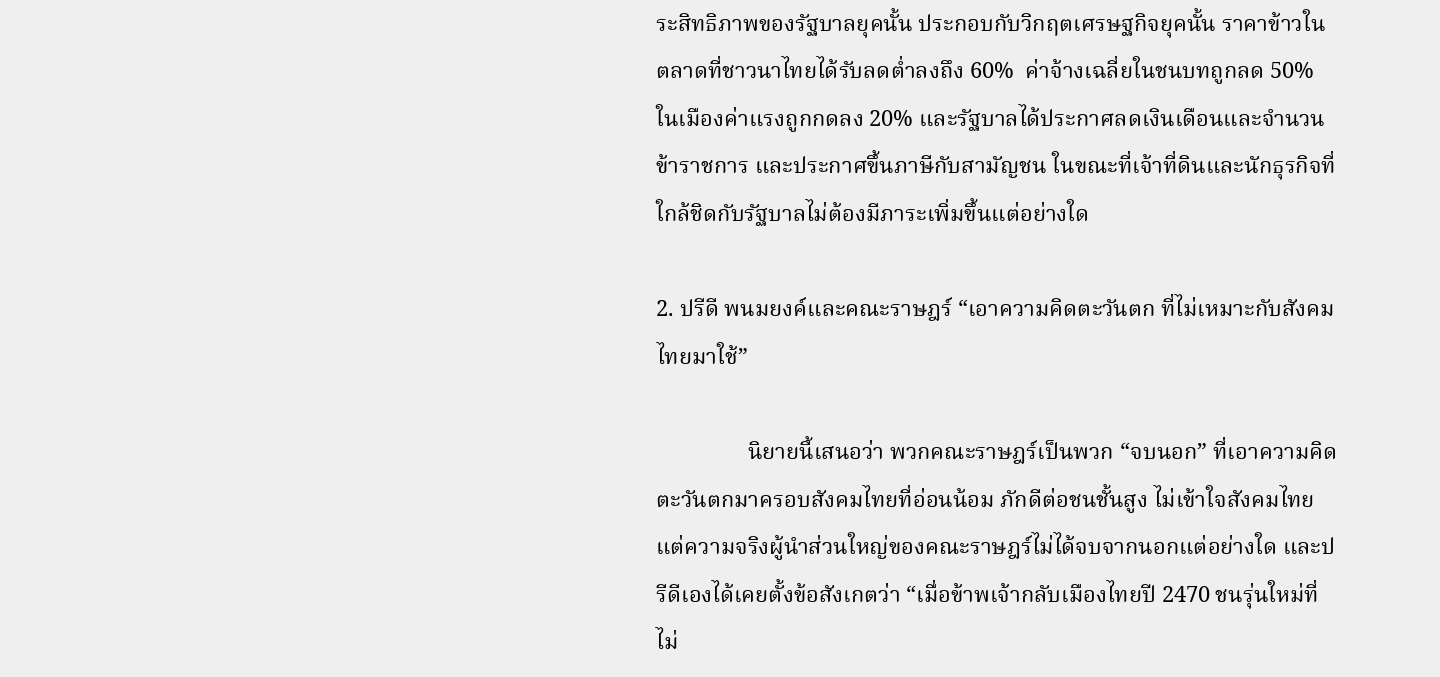ระสิทธิภาพของรัฐบาลยุคนั้น ประกอบกับวิกฤตเศรษฐกิจยุคนั้น ราคาข้าวในตลาดที่ชาวนาไทยได้รับลดต่ำลงถึง 60%  ค่าจ้างเฉลี่ยในชนบทถูกลด 50% ในเมืองค่าแรงถูกกดลง 20% และรัฐบาลได้ประกาศลดเงินเดือนและจำนวนข้าราชการ และประกาศขึ้นภาษีกับสามัญชน ในขณะที่เจ้าที่ดินและนักธุรกิจที่ใกล้ชิดกับรัฐบาลไม่ต้องมีภาระเพิ่มขึ้นแต่อย่างใด

2. ปรีดี พนมยงค์และคณะราษฎร์ “เอาความคิดตะวันตก ที่ไม่เหมาะกับสังคมไทยมาใช้”

                นิยายนี้เสนอว่า พวกคณะราษฎร์เป็นพวก “จบนอก” ที่เอาความคิดตะวันตกมาครอบสังคมไทยที่อ่อนน้อม ภักดีต่อชนชั้นสูง ไม่เข้าใจสังคมไทย แต่ความจริงผู้นำส่วนใหญ่ของคณะราษฎร์ไม่ได้จบจากนอกแต่อย่างใด และปรีดีเองได้เคยตั้งข้อสังเกตว่า “เมื่อข้าพเจ้ากลับเมืองไทยปี 2470 ชนรุ่นใหม่ที่ไม่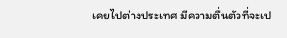เคยไปต่างประเทศ มีความตื่นตัวที่จะเป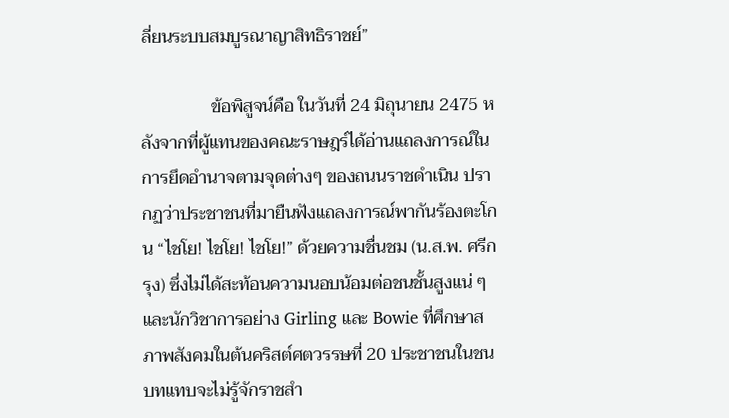ลี่ยนระบบสมบูรณาญาสิทธิราชย์”

                ข้อพิสูจน์คือ ในวันที่ 24 มิถุนายน 2475 หลังจากที่ผู้แทนของคณะราษฎร์ได้อ่านแถลงการณ์ในการยึดอำนาจตามจุดต่างๆ ของถนนราชดำเนิน ปรากฏว่าประชาชนที่มายืนฟังแถลงการณ์พากันร้องตะโกน “ไชโย! ไชโย! ไชโย!” ด้วยความชื่นชม (น.ส.พ. ศรีกรุง) ซึ่งไม่ได้สะท้อนความนอบน้อมต่อชนชั้นสูงแน่ ๆ และนักวิชาการอย่าง Girling และ Bowie ที่ศึกษาสภาพสังคมในต้นคริสต์ศตวรรษที่ 20 ประชาชนในชนบทแทบจะไม่รู้จักราชสำ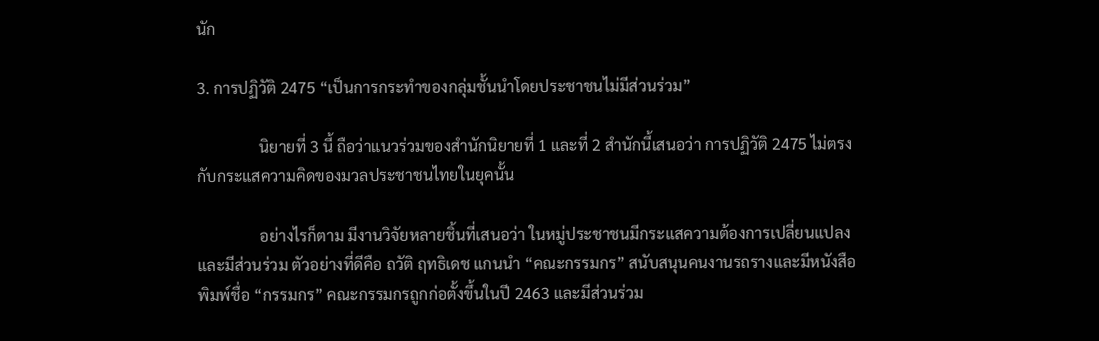นัก

3. การปฏิวัติ 2475 “เป็นการกระทำของกลุ่มชั้นนำโดยประชาชนไม่มีส่วนร่วม”

                นิยายที่ 3 นี้ ถือว่าแนวร่วมของสำนักนิยายที่ 1 และที่ 2 สำนักนี้เสนอว่า การปฏิวัติ 2475 ไม่ตรงกับกระแสความคิดของมวลประชาชนไทยในยุคนั้น

                อย่างไรก็ตาม มีงานวิจัยหลายชิ้นที่เสนอว่า ในหมู่ประชาชนมีกระแสความต้องการเปลี่ยนแปลงและมีส่วนร่วม ตัวอย่างที่ดีคือ ถวัติ ฤทธิเดช แกนนำ “คณะกรรมกร” สนับสนุนคนงานรถรางและมีหนังสือพิมพ์ชื่อ “กรรมกร” คณะกรรมกรถูกก่อตั้งขึ้นในปี 2463 และมีส่วนร่วม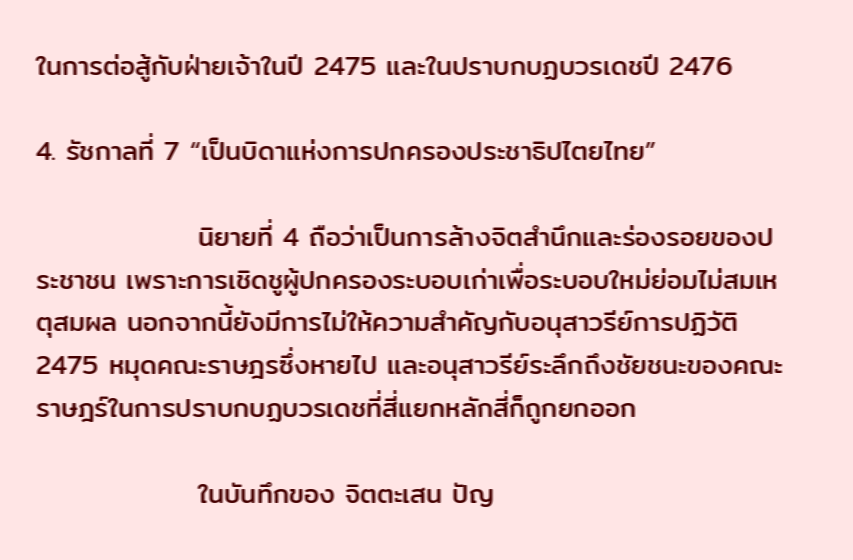ในการต่อสู้กับฝ่ายเจ้าในปี 2475 และในปราบกบฏบวรเดชปี 2476

4. รัชกาลที่ 7 “เป็นบิดาแห่งการปกครองประชาธิปไตยไทย”

                นิยายที่ 4 ถือว่าเป็นการล้างจิตสำนึกและร่องรอยของประชาชน เพราะการเชิดชูผู้ปกครองระบอบเก่าเพื่อระบอบใหม่ย่อมไม่สมเหตุสมผล นอกจากนี้ยังมีการไม่ให้ความสำคัญกับอนุสาวรีย์การปฏิวัติ 2475 หมุดคณะราษฎรซึ่งหายไป และอนุสาวรีย์ระลึกถึงชัยชนะของคณะราษฎร์ในการปราบกบฏบวรเดชที่สี่แยกหลักสี่ก็ถูกยกออก

                ในบันทึกของ จิตตะเสน ปัญ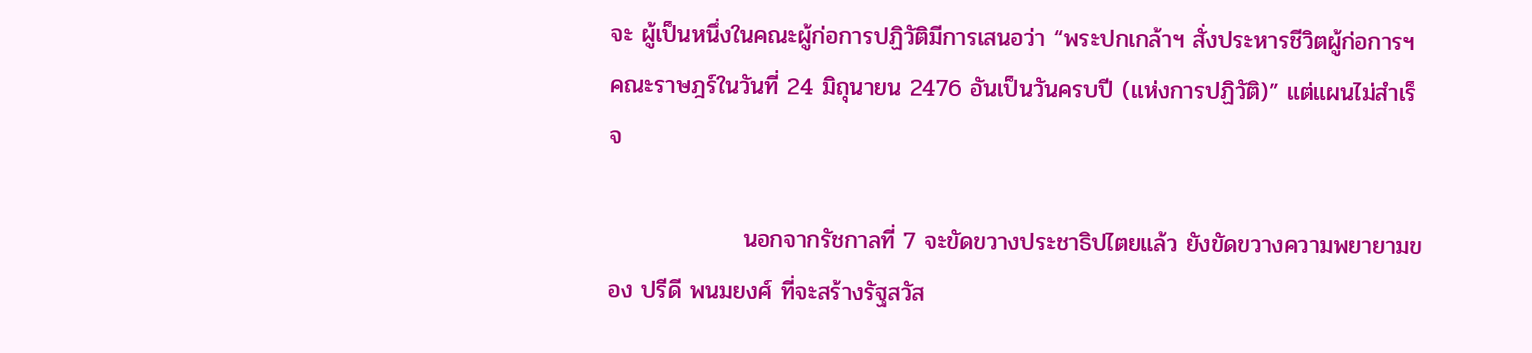จะ ผู้เป็นหนึ่งในคณะผู้ก่อการปฏิวัติมีการเสนอว่า “พระปกเกล้าฯ สั่งประหารชีวิตผู้ก่อการฯ คณะราษฎร์ในวันที่ 24 มิถุนายน 2476 อันเป็นวันครบปี (แห่งการปฏิวัติ)” แต่แผนไม่สำเร็จ

                นอกจากรัชกาลที่ 7 จะขัดขวางประชาธิปไตยแล้ว ยังขัดขวางความพยายามของ ปรีดี พนมยงศ์ ที่จะสร้างรัฐสวัส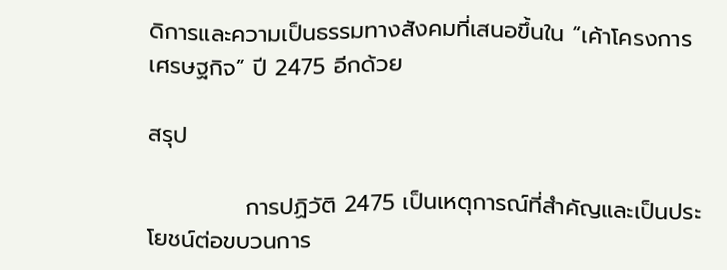ดิการและความเป็นธรรมทางสังคมที่เสนอขึ้นใน “เค้าโครงการเศรษฐกิจ” ปี 2475 อีกด้วย

สรุป

            การปฏิวัติ 2475 เป็นเหตุการณ์ที่สำคัญและเป็นประโยชน์ต่อขบวนการ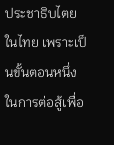ประชาธิบไตยในไทย เพราะเป็นขั้นตอนหนึ่งในการต่อสู้เพื่อ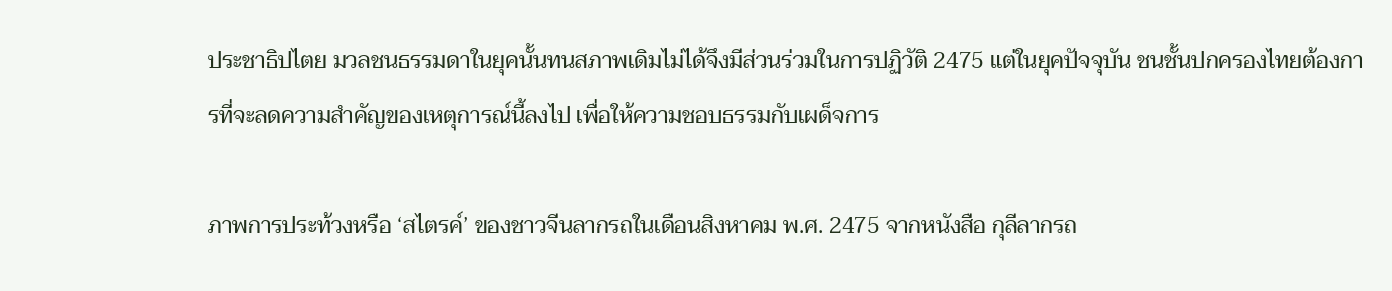ประชาธิปไตย มวลชนธรรมดาในยุคนั้นทนสภาพเดิมไม่ได้จึงมีส่วนร่วมในการปฏิวัติ 2475 แต่ในยุคปัจจุบัน ชนชั้นปกครองไทยต้องการที่จะลดความสำคัญของเหตุการณ์นี้ลงไป เพื่อให้ความชอบธรรมกับเผด็จการ

ภาพการประท้วงหรือ ‘สไตรค์’ ของชาวจีนลากรถในเดือนสิงหาคม พ.ศ. 2475 จากหนังสือ กุลีลากรถ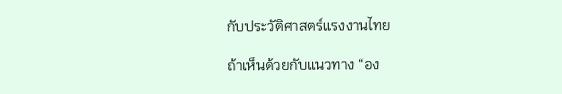กับประวัติศาสตร์แรงงานไทย

ถ้าเห็นด้วยกับแนวทาง “อง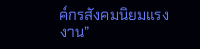ค์กรสังคมนิยมแรงงาน”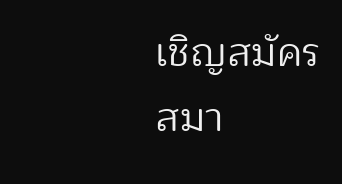เชิญสมัครสมา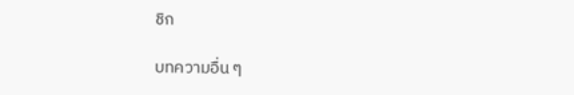ชิก

บทความอื่น ๆ